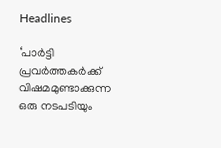Headlines

‘പാർട്ടി പ്രവർത്തകർക്ക് വിഷമമുണ്ടാക്കുന്ന ഒരു നടപടിയും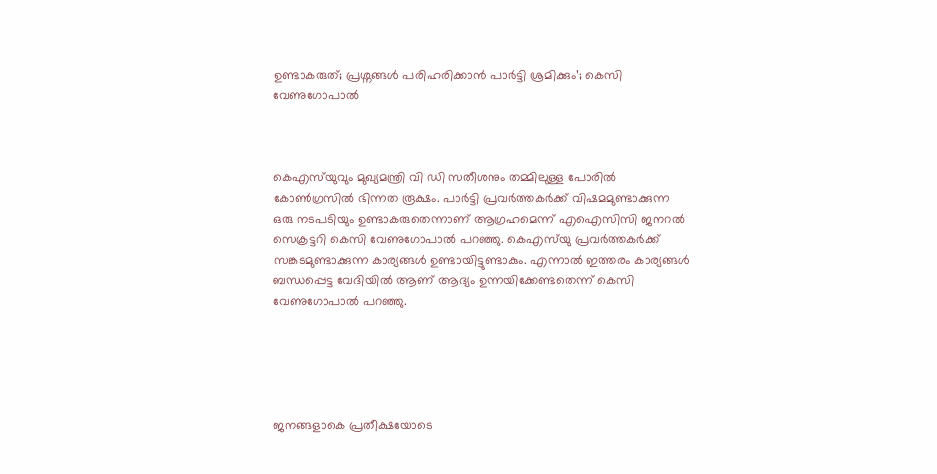ഉണ്ടാകരുത്; പ്രശ്നങ്ങൾ പരിഹരിക്കാൻ പാർട്ടി ശ്രമിക്കും’; കെസി വേണുഗോപാൽ



കെഎസ്‌യുവും മുഖ്യമന്ത്രി വി ഡി സതീശനും തമ്മിലുള്ള പോരിൽ കോൺഗ്രസിൽ ഭിന്നത രൂക്ഷം. പാർട്ടി പ്രവർത്തകർക്ക് വിഷമമുണ്ടാക്കുന്ന ഒരു നടപടിയും ഉണ്ടാകരുതെന്നാണ് ആഗ്രഹമെന്ന് എഐസിസി ജനറൽ സെക്രട്ടറി കെസി വേണുഗോപാൽ പറഞ്ഞു. കെഎസ്‌യു പ്രവർത്തകർക്ക് സങ്കടമുണ്ടാക്കുന്ന കാര്യങ്ങൾ ഉണ്ടായിട്ടുണ്ടാകും. എന്നാൽ ഇത്തരം കാര്യങ്ങൾ ബന്ധപ്പെട്ട വേദിയിൽ ആണ് ആദ്യം ഉന്നയിക്കേണ്ടതെന്ന് കെസി വേണുഗോപാൽ പറഞ്ഞു.





ജനങ്ങളാകെ പ്രതീക്ഷയോടെ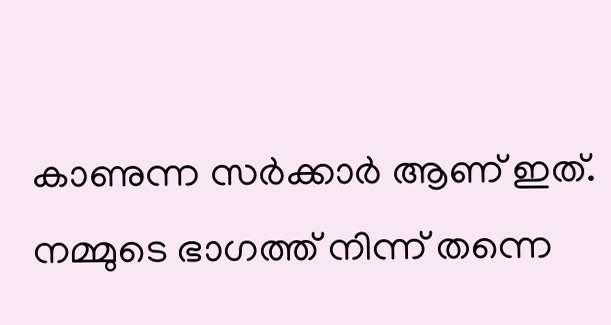കാണുന്ന സർക്കാർ ആണ് ഇത്. നമ്മുടെ ഭാഗത്ത് നിന്ന് തന്നെ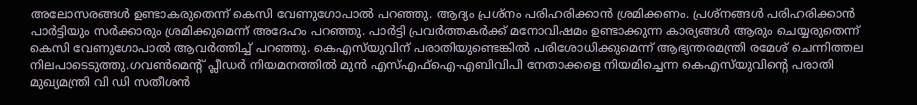അലോസരങ്ങൾ ഉണ്ടാകരുതെന്ന് കെസി വേണുഗോപാൽ പറഞ്ഞു. ആദ്യം പ്രശ്നം പരിഹരിക്കാൻ ശ്രമിക്കണം. പ്രശ്നങ്ങൾ പരിഹരിക്കാൻ പാർട്ടിയും സർക്കാരും ശ്രമിക്കുമെന്ന് അദേഹം പറഞ്ഞു. പാർട്ടി പ്രവർത്തകർക്ക് മനോവിഷമം ഉണ്ടാക്കുന്ന കാര്യങ്ങൾ ആരും ചെയ്യരുതെന്ന് കെസി വേണുഗോപാൽ ആവർത്തിച്ച് പറഞ്ഞു. കെഎസ്‌യുവിന്‌ പരാതിയുണ്ടെങ്കിൽ പരിശോധിക്കുമെന്ന് ആഭ്യന്തരമന്ത്രി രമേശ് ചെന്നിത്തല നിലപാടെടുത്തു.ഗവൺമെന്റ് പ്ലീഡർ നിയമനത്തിൽ മുൻ എസ്എഫ്ഐ-എബിവിപി നേതാക്കളെ നിയമിച്ചെന്ന കെഎസ്‌യുവിന്റെ പരാതി മുഖ്യമന്ത്രി വി ഡി സതീശൻ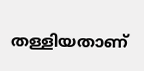തള്ളിയതാണ്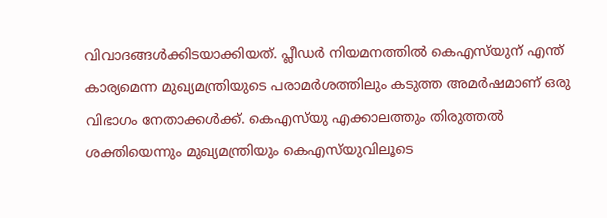വിവാദങ്ങൾക്കിടയാക്കിയത്. പ്ലീഡർ നിയമനത്തിൽ കെഎസ്‌യുന് എന്ത് കാര്യമെന്ന മുഖ്യമന്ത്രിയുടെ പരാമർശത്തിലും കടുത്ത അമർഷമാണ് ഒരു വിഭാഗം നേതാക്കൾക്ക്. കെഎസ്‌യു എക്കാലത്തും തിരുത്തൽ ശക്തിയെന്നും മുഖ്യമന്ത്രിയും കെഎസ്‌യുവിലൂടെ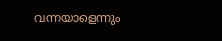വന്നയാളെന്നും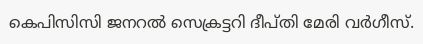കെപിസിസി ജനറൽ സെക്രട്ടറി ദീപ്തി മേരി വർഗീസ്.